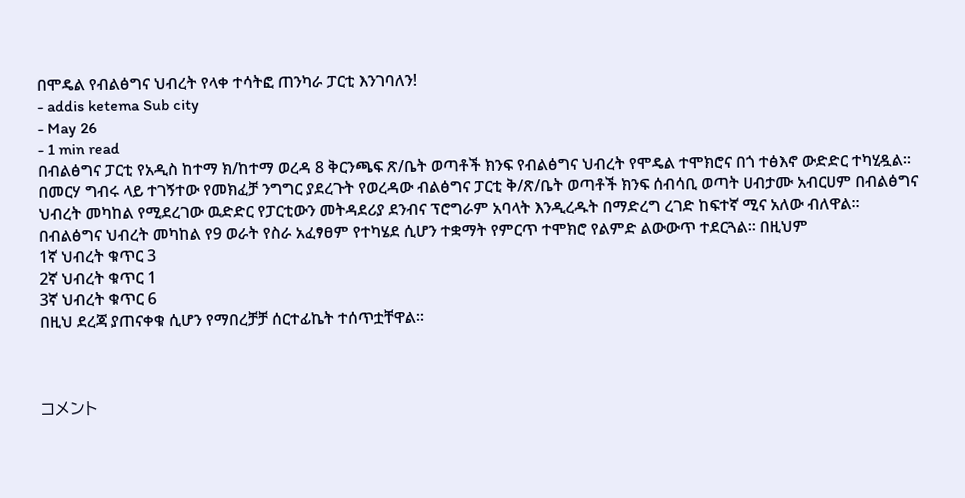በሞዴል የብልፅግና ህብረት የላቀ ተሳትፎ ጠንካራ ፓርቲ እንገባለን!
- addis ketema Sub city
- May 26
- 1 min read
በብልፅግና ፓርቲ የአዲስ ከተማ ክ/ከተማ ወረዳ 8 ቅርንጫፍ ጽ/ቤት ወጣቶች ክንፍ የብልፅግና ህብረት የሞዴል ተሞክሮና በጎ ተፅእኖ ውድድር ተካሂዷል።
በመርሃ ግብሩ ላይ ተገኝተው የመክፈቻ ንግግር ያደረጉት የወረዳው ብልፅግና ፓርቲ ቅ/ጽ/ቤት ወጣቶች ክንፍ ሰብሳቢ ወጣት ሀብታሙ አብርሀም በብልፅግና ህብረት መካከል የሚደረገው ዉድድር የፓርቲውን መትዳደሪያ ደንብና ፕሮግራም አባላት እንዲረዱት በማድረግ ረገድ ከፍተኛ ሚና አለው ብለዋል።
በብልፅግና ህብረት መካከል የ9 ወራት የስራ አፈፃፀም የተካሄደ ሲሆን ተቋማት የምርጥ ተሞክሮ የልምድ ልውውጥ ተደርጓል። በዚህም
1ኛ ህብረት ቁጥር 3
2ኛ ህብረት ቁጥር 1
3ኛ ህብረት ቁጥር 6
በዚህ ደረጃ ያጠናቀቁ ሲሆን የማበረቻቻ ሰርተፊኬት ተሰጥቷቸዋል።



コメント